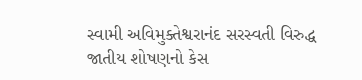સ્વામી અવિમુક્તેશ્વરાનંદ સરસ્વતી વિરુદ્ધ જાતીય શોષણનો કેસ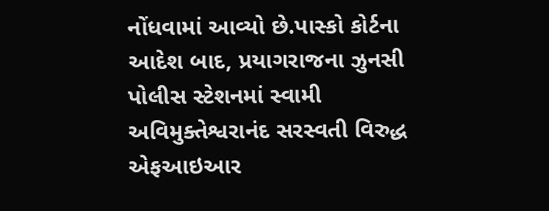નોંધવામાં આવ્યો છે.પાસ્કો કોર્ટના આદેશ બાદ, પ્રયાગરાજના ઝુનસી પોલીસ સ્ટેશનમાં સ્વામી અવિમુક્તેશ્વરાનંદ સરસ્વતી વિરુદ્ધ એફઆઇઆર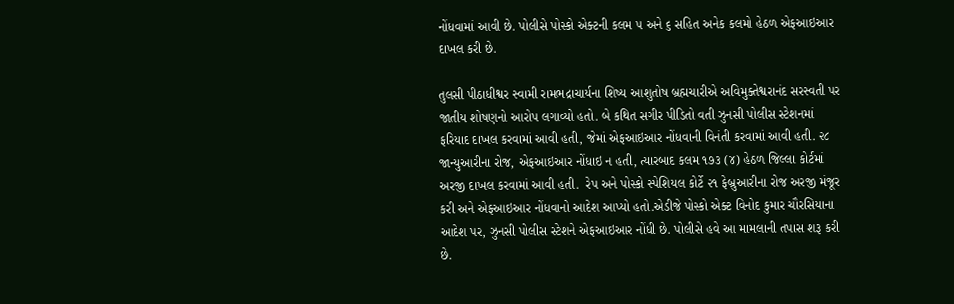નોંધવામાં આવી છે. પોલીસે પોસ્કો એક્ટની કલમ ૫ અને ૬ સહિત અનેક કલમો હેઠળ એફઆઇઆર દાખલ કરી છે.

તુલસી પીઠાધીશ્વર સ્વામી રામભદ્રાચાર્યના શિષ્ય આશુતોષ બ્રહ્મચારીએ અવિમુક્તેશ્વરાનંદ સરસ્વતી પર જાતીય શોષણનો આરોપ લગાવ્યો હતો. બે કથિત સગીર પીડિતો વતી ઝુનસી પોલીસ સ્ટેશનમાં ફરિયાદ દાખલ કરવામાં આવી હતી, જેમાં એફઆઇઆર નોંધવાની વિનંતી કરવામાં આવી હતી. ૨૮ જાન્યુઆરીના રોજ, એફઆઇઆર નોંધાઇ ન હતી, ત્યારબાદ કલમ ૧૭૩ (૪) હેઠળ જિલ્લા કોર્ટમાં અરજી દાખલ કરવામાં આવી હતી.  રેપ અને પોસ્કો સ્પેશિયલ કોર્ટે ૨૧ ફેબ્રુઆરીના રોજ અરજી મંજૂર કરી અને એફઆઇઆર નોંધવાનો આદેશ આપ્યો હતો.એડીજે પોસ્કો એક્ટ વિનોદ કુમાર ચૌરસિયાના આદેશ પર, ઝુનસી પોલીસ સ્ટેશને એફઆઇઆર નોંધી છે. પોલીસે હવે આ મામલાની તપાસ શરૂ કરી છે.